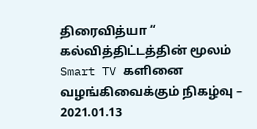திரைவித்யா “ கல்வித்திட்டத்தின் மூலம் Smart TV களினை வழங்கிவைக்கும் நிகழ்வு – 2021.01.13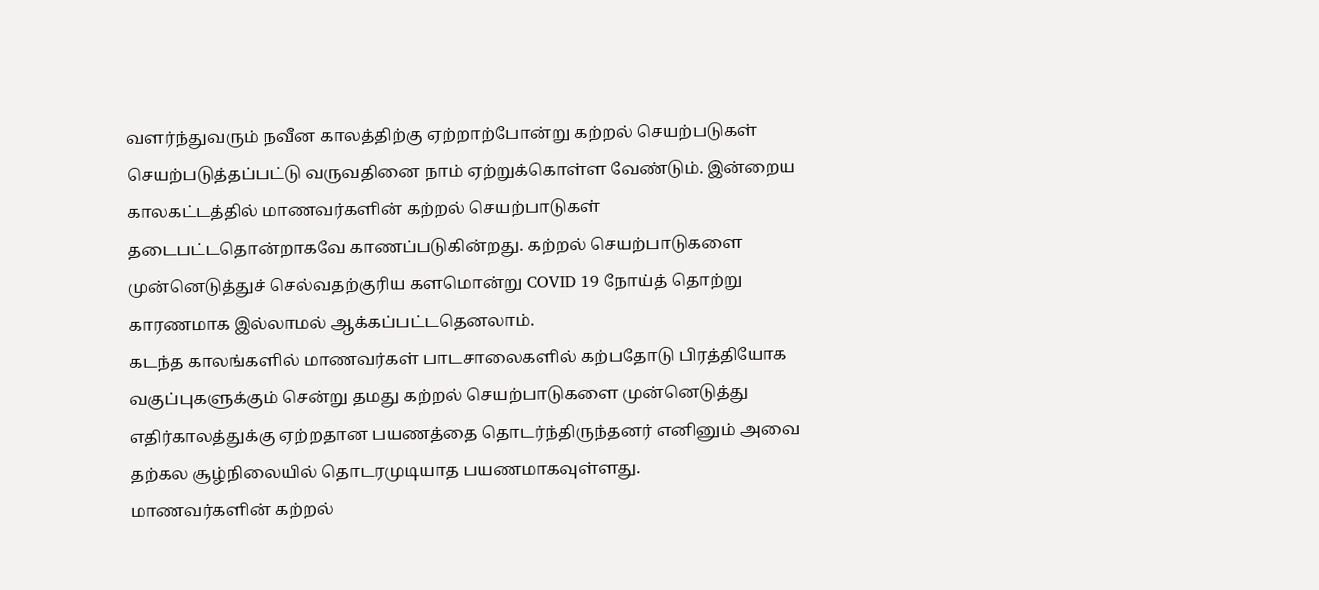வளர்ந்துவரும் நவீன காலத்திற்கு ஏற்றாற்போன்று கற்றல் செயற்படுகள் செயற்படுத்தப்பட்டு வருவதினை நாம் ஏற்றுக்கொள்ள வேண்டும். இன்றைய காலகட்டத்தில் மாணவர்களின் கற்றல் செயற்பாடுகள் தடைபட்டதொன்றாகவே காணப்படுகின்றது. கற்றல் செயற்பாடுகளை முன்னெடுத்துச் செல்வதற்குரிய களமொன்று COVID 19 நோய்த் தொற்று காரணமாக இல்லாமல் ஆக்கப்பட்டதெனலாம்.
கடந்த காலங்களில் மாணவர்கள் பாடசாலைகளில் கற்பதோடு பிரத்தியோக வகுப்புகளுக்கும் சென்று தமது கற்றல் செயற்பாடுகளை முன்னெடுத்து எதிர்காலத்துக்கு ஏற்றதான பயணத்தை தொடர்ந்திருந்தனர் எனினும் அவை தற்கல சூழ்நிலையில் தொடரமுடியாத பயணமாகவுள்ளது.
மாணவர்களின் கற்றல்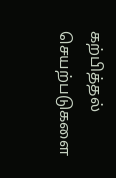கற்பித்தல் செயற்படுகளை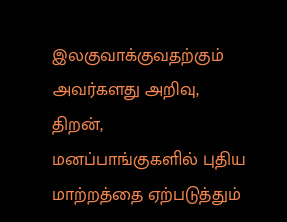இலகுவாக்குவதற்கும் அவர்களது அறிவு, திறன், மனப்பாங்குகளில் புதிய மாற்றத்தை ஏற்படுத்தும்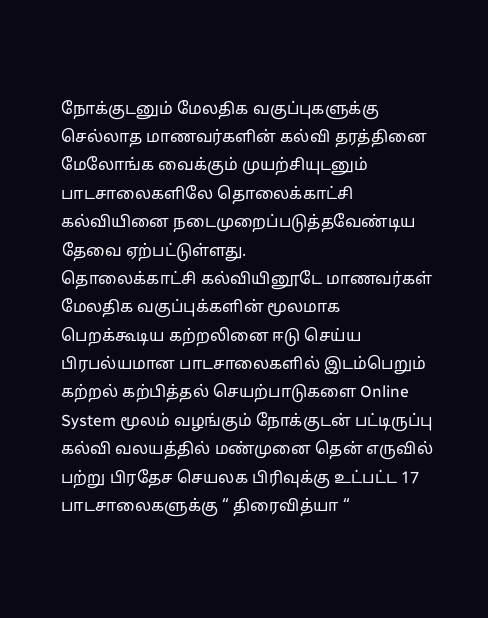நோக்குடனும் மேலதிக வகுப்புகளுக்கு செல்லாத மாணவர்களின் கல்வி தரத்தினை மேலோங்க வைக்கும் முயற்சியுடனும் பாடசாலைகளிலே தொலைக்காட்சி கல்வியினை நடைமுறைப்படுத்தவேண்டிய தேவை ஏற்பட்டுள்ளது.
தொலைக்காட்சி கல்வியினூடே மாணவர்கள் மேலதிக வகுப்புக்களின் மூலமாக பெறக்கூடிய கற்றலினை ஈடு செய்ய பிரபல்யமான பாடசாலைகளில் இடம்பெறும் கற்றல் கற்பித்தல் செயற்பாடுகளை Online System மூலம் வழங்கும் நோக்குடன் பட்டிருப்பு கல்வி வலயத்தில் மண்முனை தென் எருவில் பற்று பிரதேச செயலக பிரிவுக்கு உட்பட்ட 17 பாடசாலைகளுக்கு “ திரைவித்யா “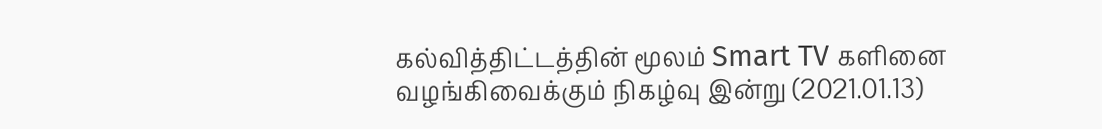கல்வித்திட்டத்தின் மூலம் Smart TV களினை வழங்கிவைக்கும் நிகழ்வு இன்று (2021.01.13)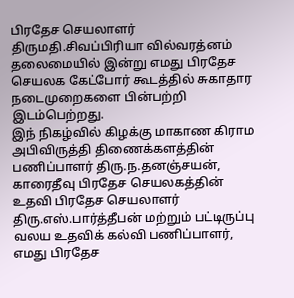பிரதேச செயலாளர் திருமதி.சிவப்பிரியா வில்வரத்னம் தலைமையில் இன்று எமது பிரதேச செயலக கேட்போர் கூடத்தில் சுகாதார நடைமுறைகளை பின்பற்றி இடம்பெற்றது.
இந் நிகழ்வில் கிழக்கு மாகாண கிராம அபிவிருத்தி திணைக்களத்தின் பணிப்பாளர் திரு.ந.தனஞ்சயன், காரைதீவு பிரதேச செயலகத்தின் உதவி பிரதேச செயலாளர் திரு.எஸ்.பார்த்தீபன் மற்றும் பட்டிருப்பு வலய உதவிக் கல்வி பணிப்பாளர், எமது பிரதேச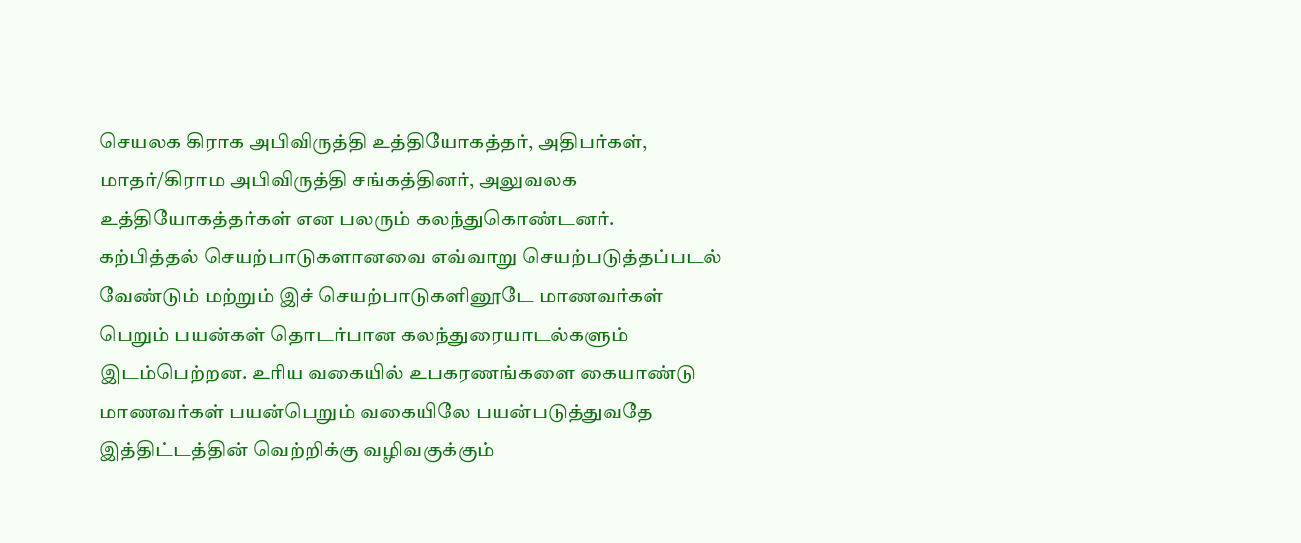செயலக கிராக அபிவிருத்தி உத்தியோகத்தர், அதிபர்கள், மாதர்/கிராம அபிவிருத்தி சங்கத்தினர், அலுவலக உத்தியோகத்தர்கள் என பலரும் கலந்துகொண்டனர்.
கற்பித்தல் செயற்பாடுகளானவை எவ்வாறு செயற்படுத்தப்படல் வேண்டும் மற்றும் இச் செயற்பாடுகளினூடே மாணவர்கள் பெறும் பயன்கள் தொடர்பான கலந்துரையாடல்களும் இடம்பெற்றன. உரிய வகையில் உபகரணங்களை கையாண்டு மாணவர்கள் பயன்பெறும் வகையிலே பயன்படுத்துவதே இத்திட்டத்தின் வெற்றிக்கு வழிவகுக்கும்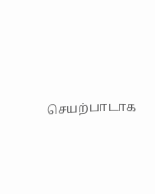செயற்பாடாக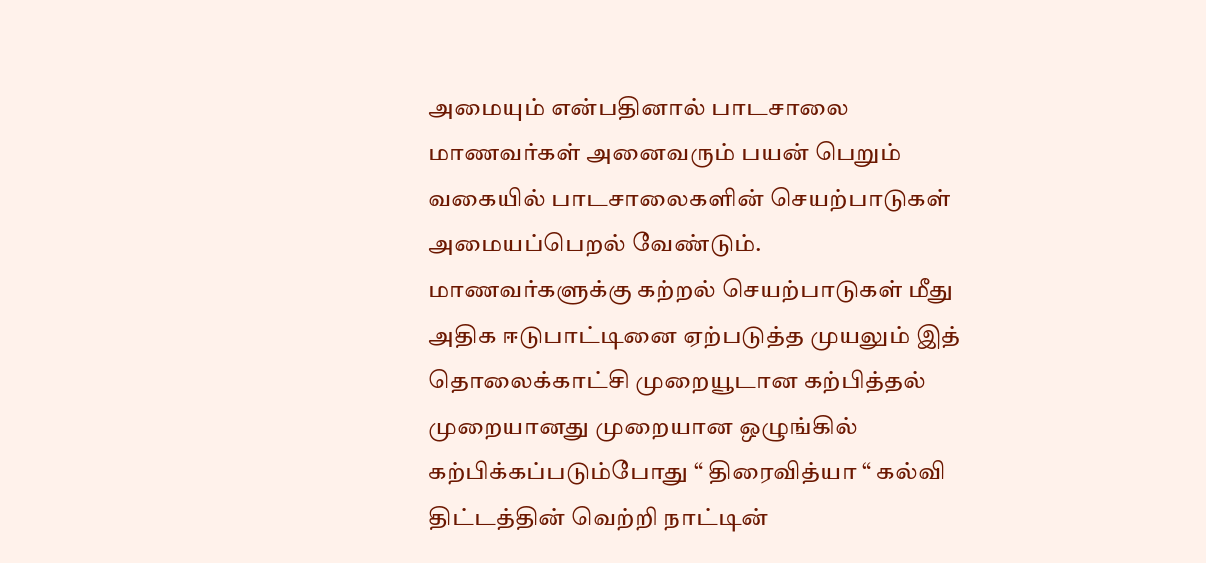அமையும் என்பதினால் பாடசாலை மாணவர்கள் அனைவரும் பயன் பெறும் வகையில் பாடசாலைகளின் செயற்பாடுகள் அமையப்பெறல் வேண்டும்.
மாணவர்களுக்கு கற்றல் செயற்பாடுகள் மீது அதிக ஈடுபாட்டினை ஏற்படுத்த முயலும் இத் தொலைக்காட்சி முறையூடான கற்பித்தல் முறையானது முறையான ஒழுங்கில் கற்பிக்கப்படும்போது “ திரைவித்யா “ கல்வி திட்டத்தின் வெற்றி நாட்டின்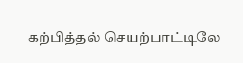கற்பித்தல் செயற்பாட்டிலே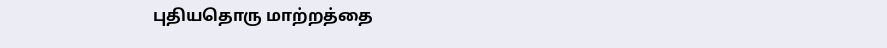புதியதொரு மாற்றத்தை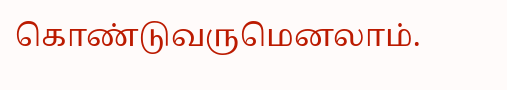கொண்டுவருமெனலாம்.